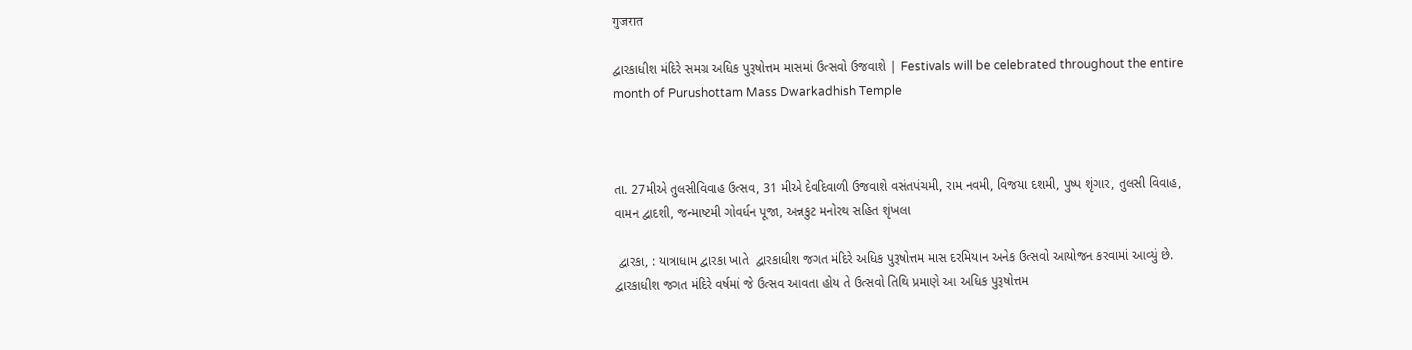गुजरात

દ્વારકાધીશ મંદિરે સમગ્ર અધિક પુરૂષોત્તમ માસમાં ઉત્સવો ઉજવાશે | Festivals will be celebrated throughout the entire month of Purushottam Mass Dwarkadhish Temple



તા. 27મીએ તુલસીવિવાહ ઉત્સવ, 31 મીએ દેવદિવાળી ઉજવાશે વસંતપંચમી, રામ નવમી, વિજયા દશમી, પુષ્પ શૃંગાર, તુલસી વિવાહ, વામન દ્વાદશી, જન્માષ્ટમી ગોવર્ધન પૂજા, અન્નકુટ મનોરથ સહિત શૃંખલા

 દ્વારકા, : યાત્રાધામ દ્વારકા ખાતે  દ્વારકાધીશ જગત મંદિરે અધિક પુરૂષોત્તમ માસ દરમિયાન અનેક ઉત્સવો આયોજન કરવામાં આવ્યું છે. દ્વારકાધીશ જગત મંદિરે વર્ષમાં જે ઉત્સવ આવતા હોય તે ઉત્સવો તિથિ પ્રમાણે આ અધિક પુરૂષોત્તમ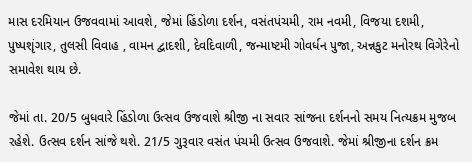માસ દરમિયાન ઉજવવામાં આવશે, જેમાં હિંડોળા દર્શન, વસંતપંચમી, રામ નવમી, વિજયા દશમી, પુષ્પશૃંગાર, તુલસી વિવાહ , વામન દ્વાદશી, દેવદિવાળી, જન્માષ્ટમી ગોવર્ધન પુજા, અન્નકુટ મનોરથ વિગેરેનો સમાવેશ થાય છે.

જેમાં તા. 20/5 બુધવારે હિંડોળા ઉત્સવ ઉજવાશે શ્રીજી ના સવાર સાંજના દર્શનનો સમય નિત્યક્રમ મુજબ રહેશે. ઉત્સવ દર્શન સાંજે થશે. 21/5 ગુરૂવાર વસંત પંચમી ઉત્સવ ઉજવાશે. જેમાં શ્રીજીના દર્શન ક્રમ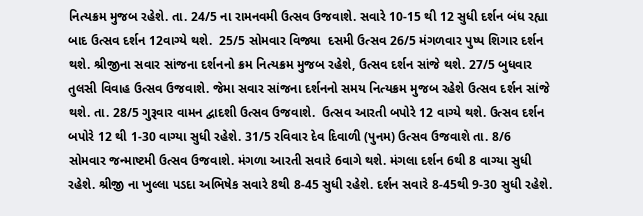નિત્યક્રમ મુજબ રહેશે. તા. 24/5 ના રામનવમી ઉત્સવ ઉજવાશે. સવારે 10-15 થી 12 સુધી દર્શન બંધ રહ્યા બાદ ઉત્સવ દર્શન 12વાગ્યે થશે.  25/5 સોમવાર વિજ્યા  દસમી ઉત્સવ 26/5 મંગળવાર પુષ્પ શિગાર દર્શન થશે. શ્રીજીના સવાર સાંજના દર્શનનો ક્રમ નિત્યક્રમ મુજબ રહેશે, ઉત્સવ દર્શન સાંજે થશે. 27/5 બુધવાર તુલસી વિવાહ ઉત્સવ ઉજવાશે. જેમા સવાર સાંજના દર્શનનો સમય નિત્યક્રમ મુજબ રહેશે ઉત્સવ દર્શન સાંજે થશે. તા. 28/5 ગુરૂવાર વામન દ્વાદશી ઉત્સવ ઉજવાશે.  ઉત્સવ આરતી બપોરે 12 વાગ્યે થશે. ઉત્સવ દર્શન બપોરે 12 થી 1-30 વાગ્યા સુધી રહેશે. 31/5 રવિવાર દેવ દિવાળી (પુનમ) ઉત્સવ ઉજવાશે તા. 8/6  સોમવાર જન્માષ્ટમી ઉત્સવ ઉજવાશે. મંગળા આરતી સવારે 6વાગે થશે. મંગલા દર્શન 6થી 8 વાગ્યા સુધી રહેશે. શ્રીજી ના ખુલ્લા પડદા અભિષેક સવારે 8થી 8-45 સુધી રહેશે. દર્શન સવારે 8-45થી 9-30 સુધી રહેશે.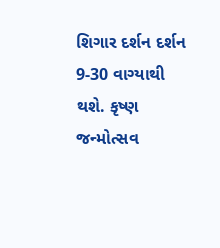શિગાર દર્શન દર્શન 9-30 વાગ્યાથી  થશે. કૃષ્ણ જન્મોત્સવ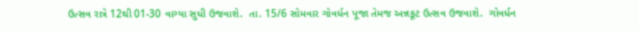ઉત્સવ રાત્રે 12થી 01-30 વાગ્યા સુધી ઉજવાશે.  તા. 15/6 સોમવાર ગોવર્ધન પૂજા તેમજ અન્નકૂટ ઉત્સવ ઉજવાશે.  ગોવર્ધન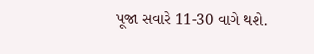પૂજા સવારે 11-30 વાગે થશે.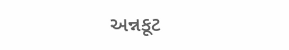અન્નકૂટ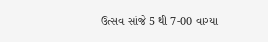ઉત્સવ સાંજે 5 થી 7-00 વાગ્યા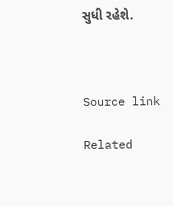સુધી રહેશે.



Source link

Related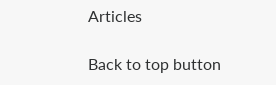Articles

Back to top button